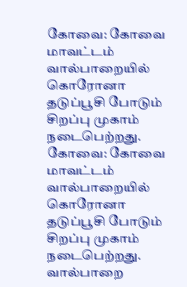கோவை: கோவை மாவட்டம் வால்பாறையில் கொரோனா தடுப்பூசி போடும் சிறப்பு முகாம் நடைபெற்றது.
கோவை: கோவை மாவட்டம் வால்பாறையில் கொரோனா தடுப்பூசி போடும் சிறப்பு முகாம் நடைபெற்றது.
வால்பாறை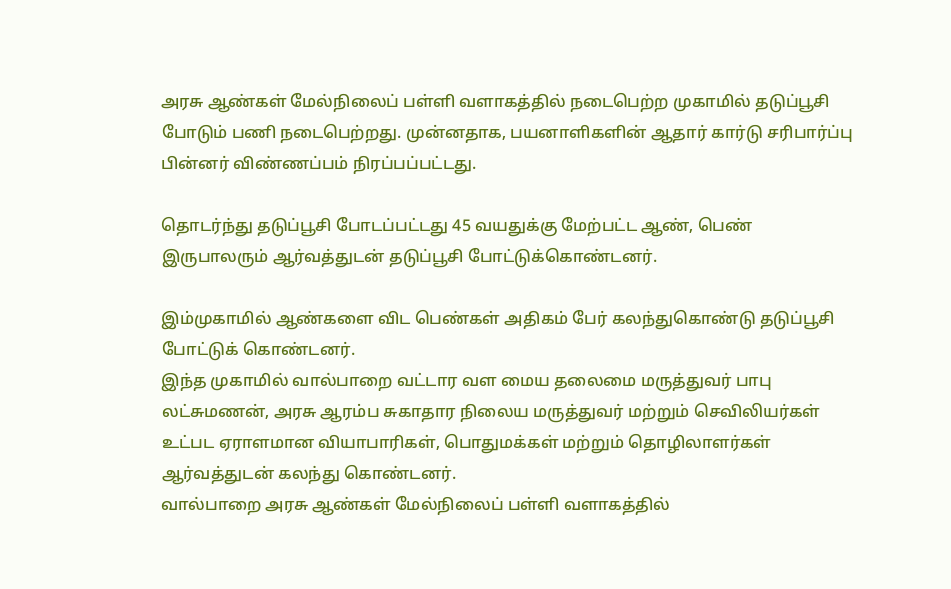அரசு ஆண்கள் மேல்நிலைப் பள்ளி வளாகத்தில் நடைபெற்ற முகாமில் தடுப்பூசி போடும் பணி நடைபெற்றது. முன்னதாக, பயனாளிகளின் ஆதார் கார்டு சரிபார்ப்பு பின்னர் விண்ணப்பம் நிரப்பப்பட்டது.

தொடர்ந்து தடுப்பூசி போடப்பட்டது 45 வயதுக்கு மேற்பட்ட ஆண், பெண் இருபாலரும் ஆர்வத்துடன் தடுப்பூசி போட்டுக்கொண்டனர்.

இம்முகாமில் ஆண்களை விட பெண்கள் அதிகம் பேர் கலந்துகொண்டு தடுப்பூசி போட்டுக் கொண்டனர்.
இந்த முகாமில் வால்பாறை வட்டார வள மைய தலைமை மருத்துவர் பாபு லட்சுமணன், அரசு ஆரம்ப சுகாதார நிலைய மருத்துவர் மற்றும் செவிலியர்கள் உட்பட ஏராளமான வியாபாரிகள், பொதுமக்கள் மற்றும் தொழிலாளர்கள் ஆர்வத்துடன் கலந்து கொண்டனர்.
வால்பாறை அரசு ஆண்கள் மேல்நிலைப் பள்ளி வளாகத்தில்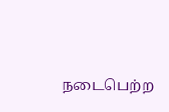நடைபெற்ற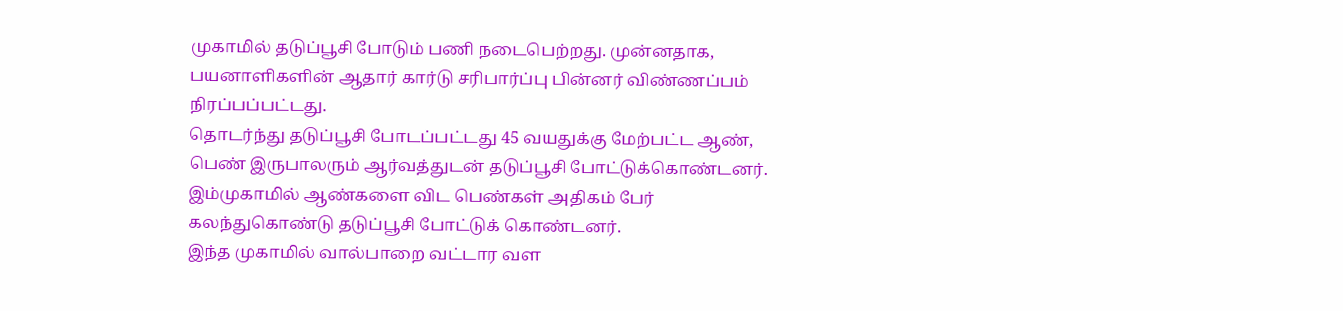முகாமில் தடுப்பூசி போடும் பணி நடைபெற்றது. முன்னதாக, பயனாளிகளின் ஆதார் கார்டு சரிபார்ப்பு பின்னர் விண்ணப்பம் நிரப்பப்பட்டது.
தொடர்ந்து தடுப்பூசி போடப்பட்டது 45 வயதுக்கு மேற்பட்ட ஆண், பெண் இருபாலரும் ஆர்வத்துடன் தடுப்பூசி போட்டுக்கொண்டனர்.
இம்முகாமில் ஆண்களை விட பெண்கள் அதிகம் பேர் கலந்துகொண்டு தடுப்பூசி போட்டுக் கொண்டனர்.
இந்த முகாமில் வால்பாறை வட்டார வள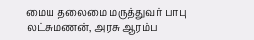மைய தலைமை மருத்துவர் பாபு லட்சுமணன், அரசு ஆரம்ப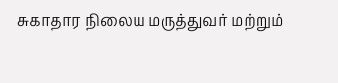சுகாதார நிலைய மருத்துவர் மற்றும்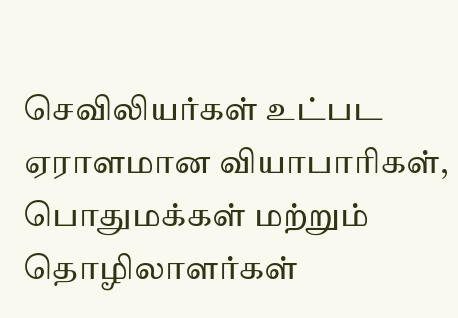செவிலியர்கள் உட்பட ஏராளமான வியாபாரிகள், பொதுமக்கள் மற்றும் தொழிலாளர்கள்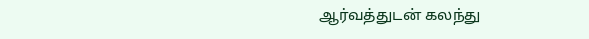ஆர்வத்துடன் கலந்து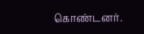கொண்டனர்.